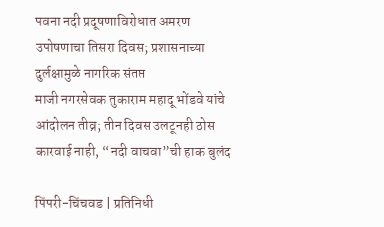पवना नदी प्रदूषणाविरोधात अमरण उपोषणाचा तिसरा दिवस; प्रशासनाच्या दुर्लक्षामुळे नागरिक संतप्त
माजी नगरसेवक तुकाराम महादू भोंडवे यांचे आंदोलन तीव्र; तीन दिवस उलटूनही ठोस कारवाई नाही, “नदी वाचवा”ची हाक बुलंद

पिंपरी-चिंचवड | प्रतिनिधी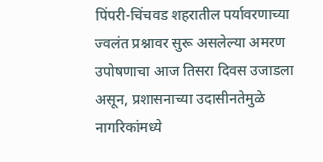पिंपरी-चिंचवड शहरातील पर्यावरणाच्या ज्वलंत प्रश्नावर सुरू असलेल्या अमरण उपोषणाचा आज तिसरा दिवस उजाडला असून, प्रशासनाच्या उदासीनतेमुळे नागरिकांमध्ये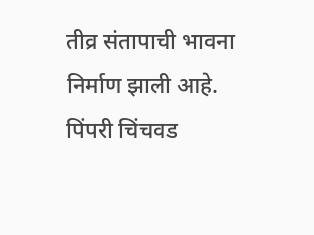तीव्र संतापाची भावना निर्माण झाली आहे.
पिंपरी चिंचवड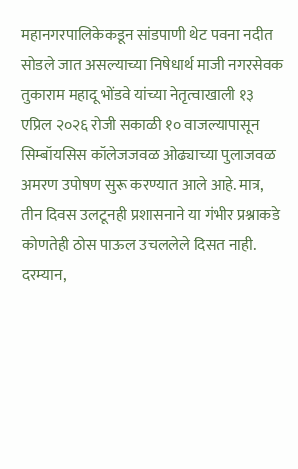महानगरपालिकेकडून सांडपाणी थेट पवना नदीत सोडले जात असल्याच्या निषेधार्थ माजी नगरसेवक तुकाराम महादू भोंडवे यांच्या नेतृत्वाखाली १३ एप्रिल २०२६ रोजी सकाळी १० वाजल्यापासून सिम्बॉयसिस कॉलेजजवळ ओढ्याच्या पुलाजवळ अमरण उपोषण सुरू करण्यात आले आहे. मात्र, तीन दिवस उलटूनही प्रशासनाने या गंभीर प्रश्नाकडे कोणतेही ठोस पाऊल उचललेले दिसत नाही.
दरम्यान,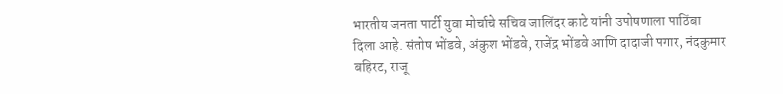भारतीय जनता पार्टी युवा मोर्चाचे सचिव जालिंदर काटे यांनी उपोषणाला पाठिंबा दिला आहे. संतोष भोंडवे, अंकुश भोंडवे, राजेंद्र भोंडवे आणि दादाजी पगार, नंदकुमार बहिरट, राजू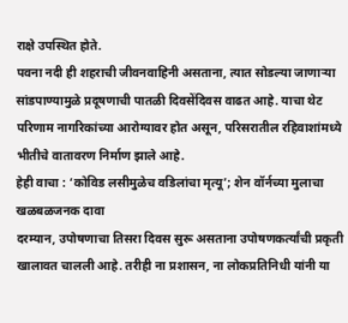राक्षे उपस्थित होते.
पवना नदी ही शहराची जीवनवाहिनी असताना, त्यात सोडल्या जाणाऱ्या सांडपाण्यामुळे प्रदूषणाची पातळी दिवसेंदिवस वाढत आहे. याचा थेट परिणाम नागरिकांच्या आरोग्यावर होत असून, परिसरातील रहिवाशांमध्ये भीतीचे वातावरण निर्माण झाले आहे.
हेही वाचा : ‘कोविड लसीमुळेच वडिलांचा मृत्यू’; शेन वॉर्नच्या मुलाचा खळबळजनक दावा
दरम्यान, उपोषणाचा तिसरा दिवस सुरू असताना उपोषणकर्त्यांची प्रकृती खालावत चालली आहे. तरीही ना प्रशासन, ना लोकप्रतिनिधी यांनी या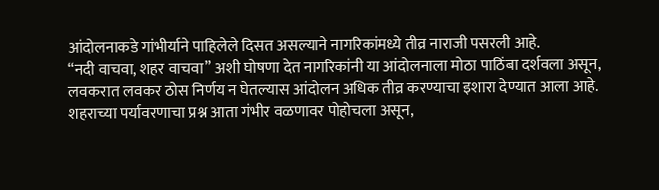आंदोलनाकडे गांभीर्याने पाहिलेले दिसत असल्याने नागरिकांमध्ये तीव्र नाराजी पसरली आहे.
“नदी वाचवा, शहर वाचवा” अशी घोषणा देत नागरिकांनी या आंदोलनाला मोठा पाठिंबा दर्शवला असून, लवकरात लवकर ठोस निर्णय न घेतल्यास आंदोलन अधिक तीव्र करण्याचा इशारा देण्यात आला आहे. शहराच्या पर्यावरणाचा प्रश्न आता गंभीर वळणावर पोहोचला असून,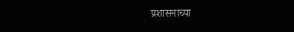प्रशासनाच्या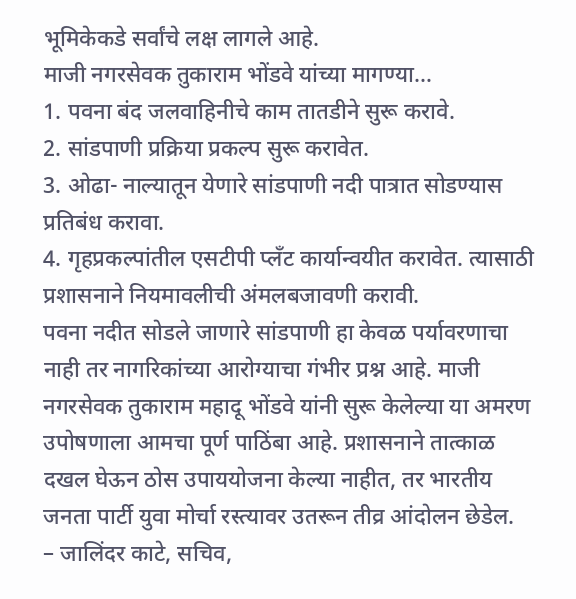भूमिकेकडे सर्वांचे लक्ष लागले आहे.
माजी नगरसेवक तुकाराम भोंडवे यांच्या मागण्या…
1. पवना बंद जलवाहिनीचे काम तातडीने सुरू करावे.
2. सांडपाणी प्रक्रिया प्रकल्प सुरू करावेत.
3. ओढा- नाल्यातून येणारे सांडपाणी नदी पात्रात सोडण्यास प्रतिबंध करावा.
4. गृहप्रकल्पांतील एसटीपी प्लँट कार्यान्वयीत करावेत. त्यासाठी प्रशासनाने नियमावलीची अंमलबजावणी करावी.
पवना नदीत सोडले जाणारे सांडपाणी हा केवळ पर्यावरणाचा नाही तर नागरिकांच्या आरोग्याचा गंभीर प्रश्न आहे. माजी नगरसेवक तुकाराम महादू भोंडवे यांनी सुरू केलेल्या या अमरण उपोषणाला आमचा पूर्ण पाठिंबा आहे. प्रशासनाने तात्काळ दखल घेऊन ठोस उपाययोजना केल्या नाहीत, तर भारतीय जनता पार्टी युवा मोर्चा रस्त्यावर उतरून तीव्र आंदोलन छेडेल.
– जालिंदर काटे, सचिव,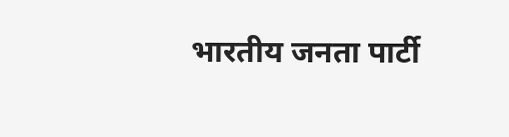भारतीय जनता पार्टी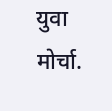युवा मोर्चा.